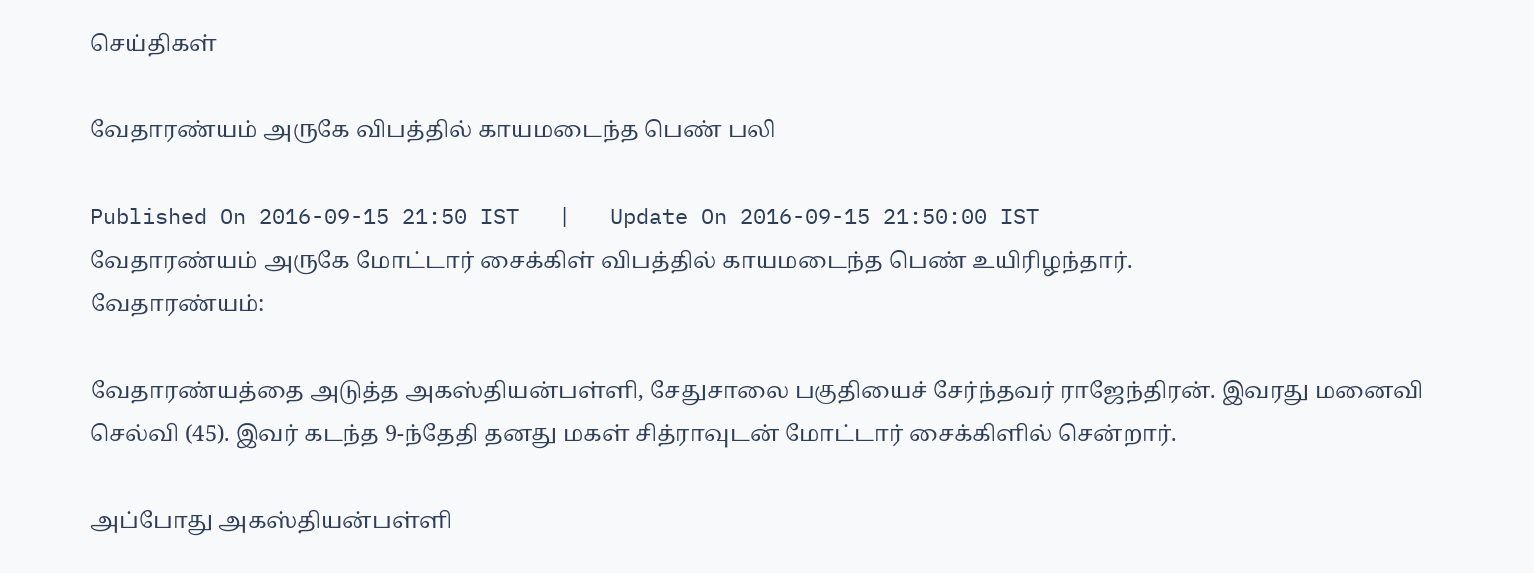செய்திகள்

வேதாரண்யம் அருகே விபத்தில் காயமடைந்த பெண் பலி

Published On 2016-09-15 21:50 IST   |   Update On 2016-09-15 21:50:00 IST
வேதாரண்யம் அருகே மோட்டார் சைக்கிள் விபத்தில் காயமடைந்த பெண் உயிரிழந்தார்.
வேதாரண்யம்:

வேதாரண்யத்தை அடுத்த அகஸ்தியன்பள்ளி, சேதுசாலை பகுதியைச் சேர்ந்தவர் ராஜேந்திரன். இவரது மனைவி செல்வி (45). இவர் கடந்த 9-ந்தேதி தனது மகள் சித்ராவுடன் மோட்டார் சைக்கிளில் சென்றார்.

அப்போது அகஸ்தியன்பள்ளி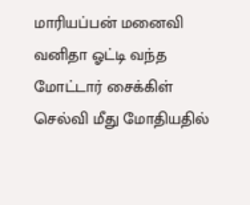மாரியப்பன் மனைவி வனிதா ஓட்டி வந்த மோட்டார் சைக்கிள் செல்வி மீது மோதியதில்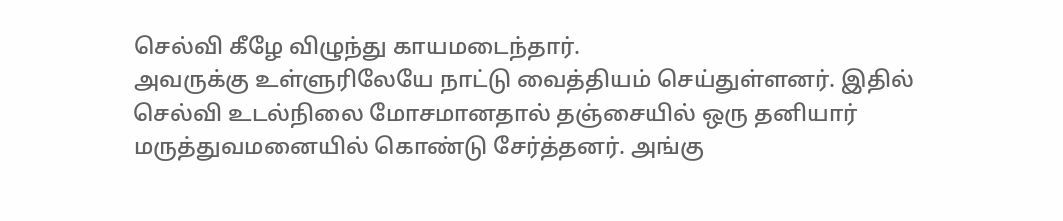செல்வி கீழே விழுந்து காயமடைந்தார்.
அவருக்கு உள்ளுரிலேயே நாட்டு வைத்தியம் செய்துள்ளனர். இதில் செல்வி உடல்நிலை மோசமானதால் தஞ்சையில் ஒரு தனியார் மருத்துவமனையில் கொண்டு சேர்த்தனர். அங்கு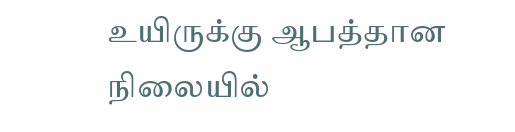உயிருக்கு ஆபத்தான நிலையில்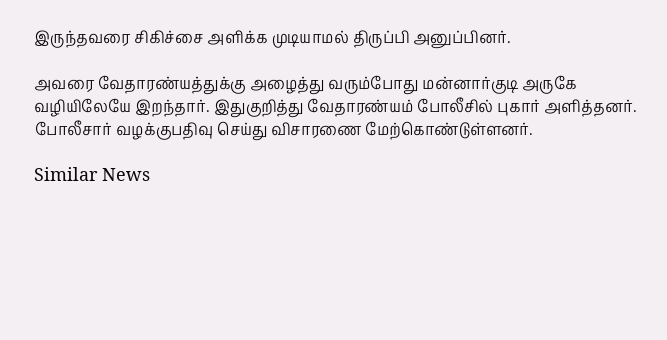இருந்தவரை சிகிச்சை அளிக்க முடியாமல் திருப்பி அனுப்பினர்.

அவரை வேதாரண்யத்துக்கு அழைத்து வரும்போது மன்னார்குடி அருகே வழியிலேயே இறந்தார். இதுகுறித்து வேதாரண்யம் போலீசில் புகார் அளித்தனர். போலீசார் வழக்குபதிவு செய்து விசாரணை மேற்கொண்டுள்ளனர்.

Similar News